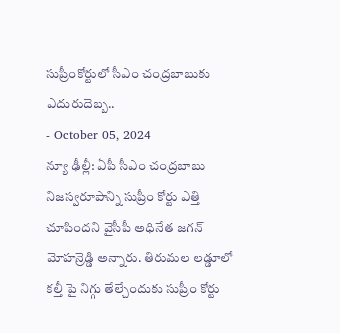సుప్రీంకోర్టులో సీఎం చంద్రబాబుకు ఎదురుదెబ్బ..
- October 05, 2024
న్యూ ఢీల్లీ: ఏపీ సీఎం చంద్రబాబు నిజస్వరూపాన్ని సుప్రీం కోర్టు ఎత్తి చూపిందని వైసీపీ అధినేత జగన్ మోహన్రెడ్డి అన్నారు. తిరుమల లడ్డూలో కల్తీ పై నిగ్గు తేల్చేందుకు సుప్రీం కోర్టు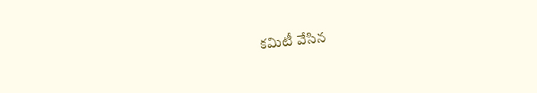కమిటీ వేసిన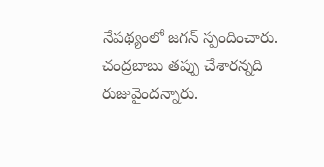నేపథ్యంలో జగన్ స్పందించారు. చంద్రబాబు తప్పు చేశారన్నది రుజువైందన్నారు.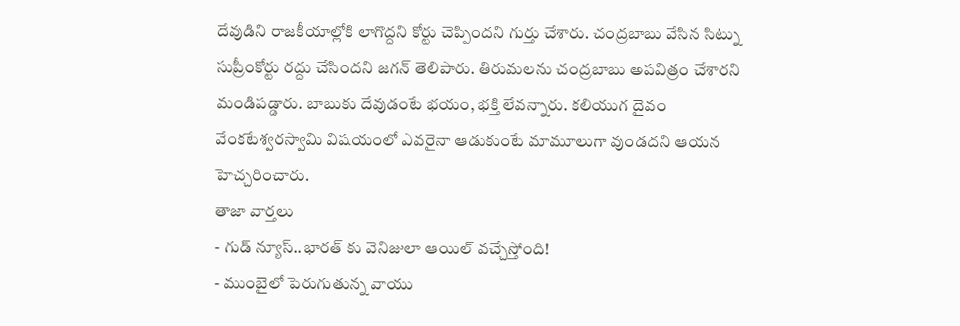దేవుడిని రాజకీయాల్లోకి లాగొద్దని కోర్టు చెప్పిందని గుర్తు చేశారు. చంద్రబాబు వేసిన సిట్ను సుప్రీంకోర్టు రద్దు చేసిందని జగన్ తెలిపారు. తిరుమలను చంద్రబాబు అపవిత్రం చేశారని మండిపడ్డారు. బాబుకు దేవుడంటే భయం, భక్తి లేవన్నారు. కలియుగ దైవం వేంకటేశ్వరస్వామి విషయంలో ఎవరైనా ఆడుకుంటే మామూలుగా వుండదని ఆయన హెచ్చరించారు.
తాజా వార్తలు
- గుడ్ న్యూస్..భారత్ కు వెనిజులా ఆయిల్ వచ్చేస్తోంది!
- ముంబైలో పెరుగుతున్న వాయు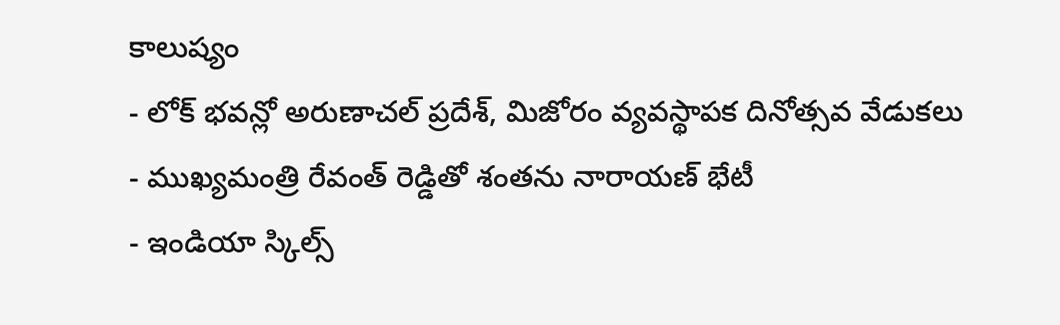కాలుష్యం
- లోక్ భవన్లో అరుణాచల్ ప్రదేశ్, మిజోరం వ్యవస్థాపక దినోత్సవ వేడుకలు
- ముఖ్యమంత్రి రేవంత్ రెడ్డితో శంతను నారాయణ్ భేటీ
- ఇండియా స్కిల్స్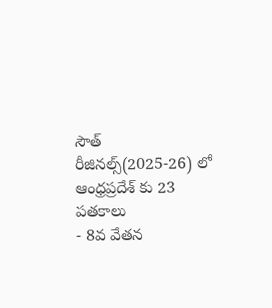సౌత్ రీజినల్స్(2025-26) లో ఆంధ్రప్రదేశ్ కు 23 పతకాలు
- 8వ వేతన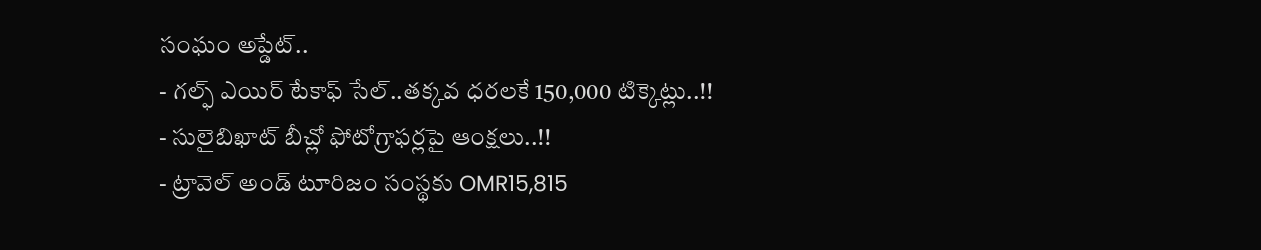సంఘం అప్డేట్..
- గల్ఫ్ ఎయిర్ టేకాఫ్ సేల్..తక్కవ ధరలకే 150,000 టిక్కెట్లు..!!
- సులైబిఖాట్ బీచ్లో ఫోటోగ్రాఫర్లపై ఆంక్షలు..!!
- ట్రావెల్ అండ్ టూరిజం సంస్థకు OMR15,815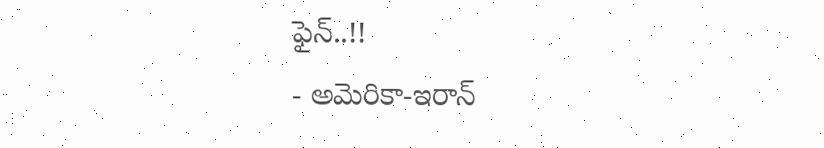ఫైన్..!!
- అమెరికా-ఇరాన్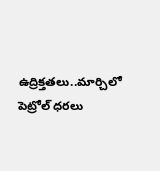ఉద్రిక్తతలు..మార్చిలో పెట్రోల్ ధరలు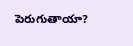పెరుగుతాయా?